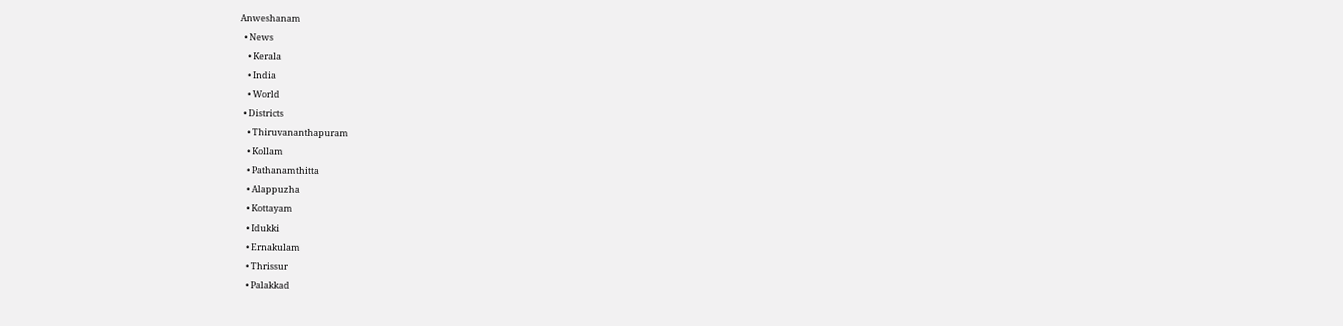Anweshanam
  • News
    • Kerala
    • India
    • World
  • Districts
    • Thiruvananthapuram
    • Kollam
    • Pathanamthitta
    • Alappuzha
    • Kottayam
    • Idukki
    • Ernakulam
    • Thrissur
    • Palakkad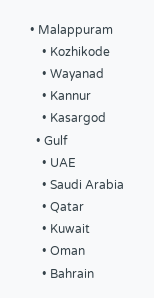• Malappuram
    • Kozhikode
    • Wayanad
    • Kannur
    • Kasargod
  • Gulf
    • UAE
    • Saudi Arabia
    • Qatar
    • Kuwait
    • Oman
    • Bahrain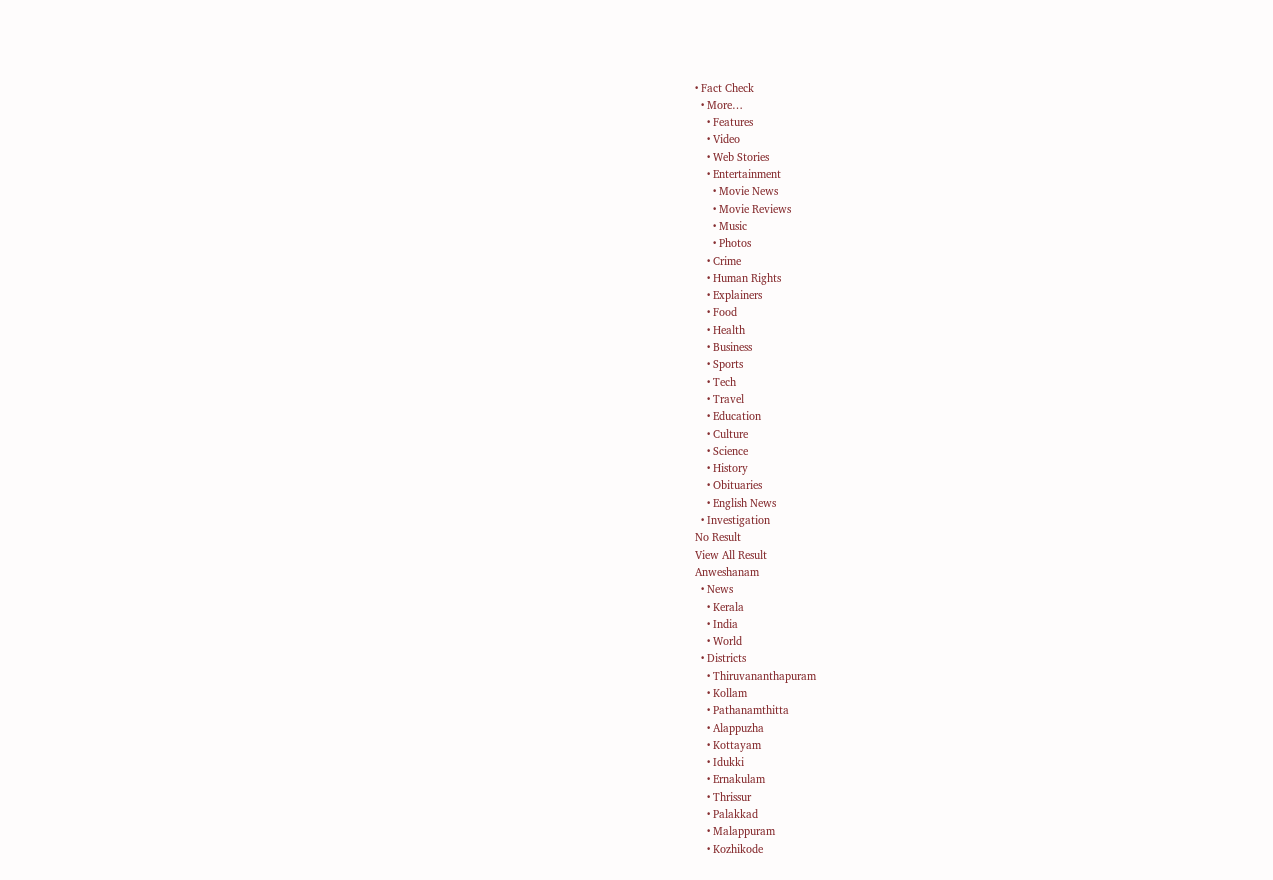• Fact Check
  • More…
    • Features
    • Video
    • Web Stories
    • Entertainment
      • Movie News
      • Movie Reviews
      • Music
      • Photos
    • Crime
    • Human Rights
    • Explainers
    • Food
    • Health
    • Business
    • Sports
    • Tech
    • Travel
    • Education
    • Culture
    • Science
    • History
    • Obituaries
    • English News
  • Investigation
No Result
View All Result
Anweshanam
  • News
    • Kerala
    • India
    • World
  • Districts
    • Thiruvananthapuram
    • Kollam
    • Pathanamthitta
    • Alappuzha
    • Kottayam
    • Idukki
    • Ernakulam
    • Thrissur
    • Palakkad
    • Malappuram
    • Kozhikode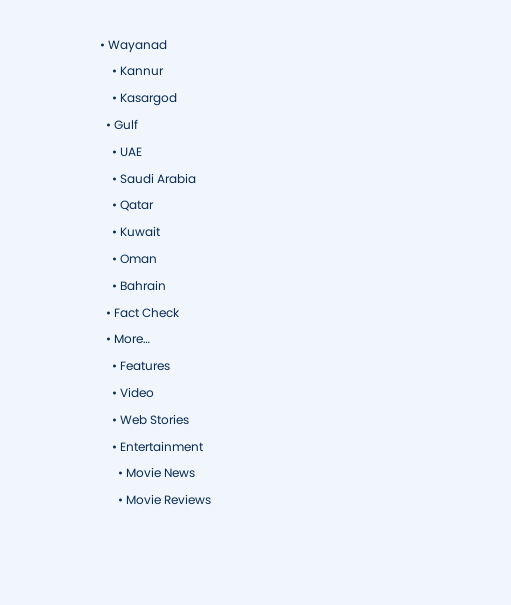• Wayanad
    • Kannur
    • Kasargod
  • Gulf
    • UAE
    • Saudi Arabia
    • Qatar
    • Kuwait
    • Oman
    • Bahrain
  • Fact Check
  • More…
    • Features
    • Video
    • Web Stories
    • Entertainment
      • Movie News
      • Movie Reviews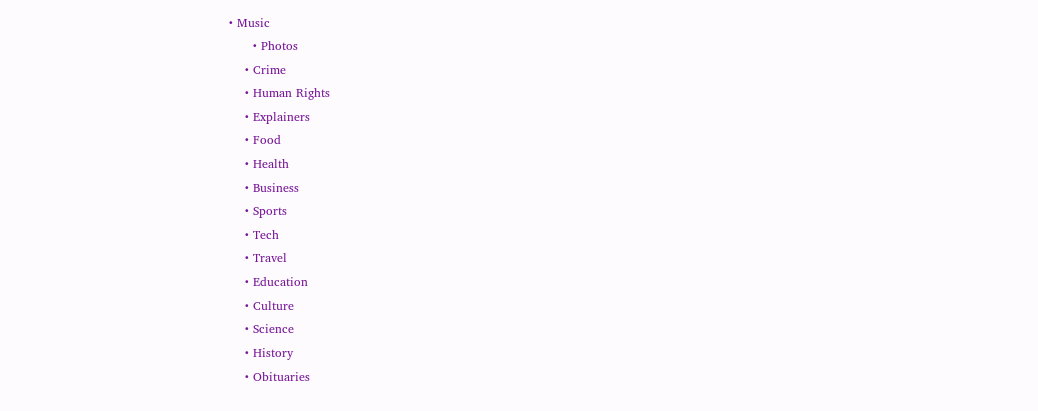• Music
      • Photos
    • Crime
    • Human Rights
    • Explainers
    • Food
    • Health
    • Business
    • Sports
    • Tech
    • Travel
    • Education
    • Culture
    • Science
    • History
    • Obituaries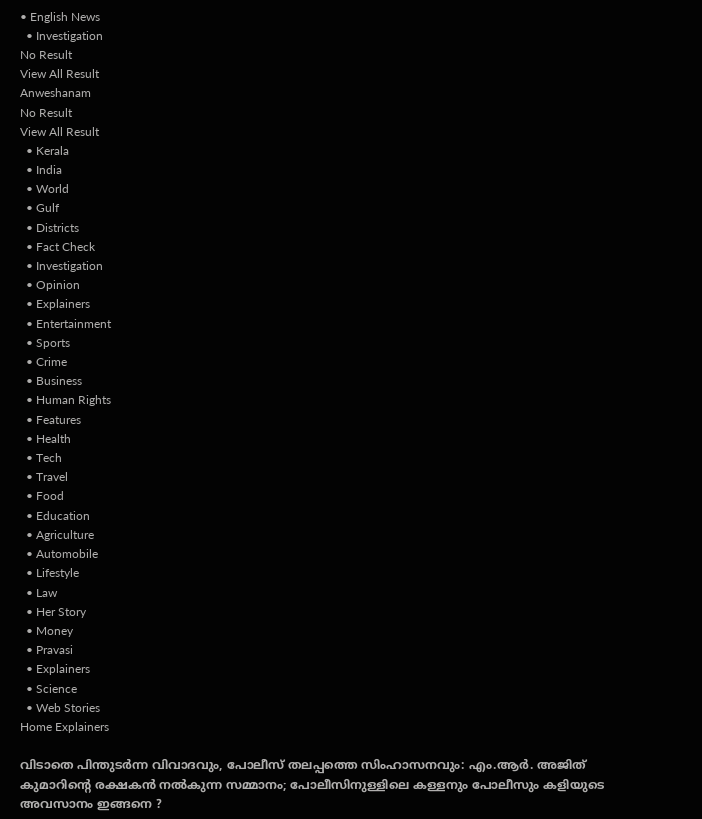• English News
  • Investigation
No Result
View All Result
Anweshanam
No Result
View All Result
  • Kerala
  • India
  • World
  • Gulf
  • Districts
  • Fact Check
  • Investigation
  • Opinion
  • Explainers
  • Entertainment
  • Sports
  • Crime
  • Business
  • Human Rights
  • Features
  • Health
  • Tech
  • Travel
  • Food
  • Education
  • Agriculture
  • Automobile
  • Lifestyle
  • Law
  • Her Story
  • Money
  • Pravasi
  • Explainers
  • Science
  • Web Stories
Home Explainers

വിടാതെ പിന്തുടര്‍ന്ന വിവാദവും, പോലീസ് തലപ്പത്തെ സിംഹാസനവും: എം.ആര്‍. അജിത് കുമാറിന്റെ രക്ഷകന്‍ നല്‍കുന്ന സമ്മാനം; പോലീസിനുള്ളിലെ കള്ളനും പോലീസും കളിയുടെ അവസാനം ഇങ്ങനെ ?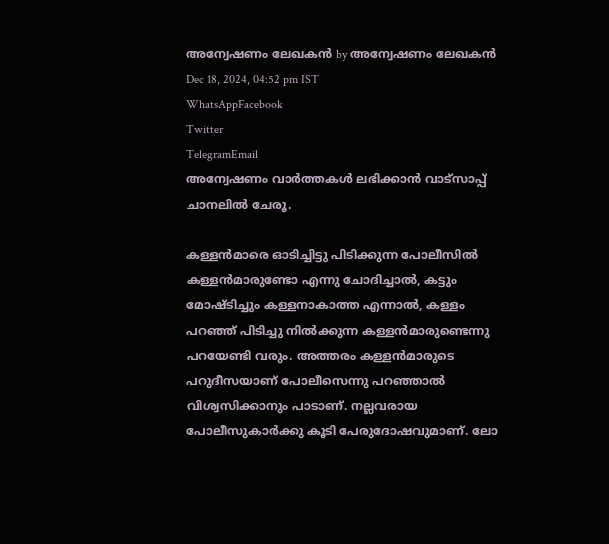അന്വേഷണം ലേഖകൻ by അന്വേഷണം ലേഖകൻ
Dec 18, 2024, 04:52 pm IST
WhatsAppFacebook
Twitter
TelegramEmail
അന്വേഷണം വാർത്തകൾ ലഭിക്കാന്‍ വാട്സാപ്പ് ചാനലില്‍ ചേരൂ.

കള്ളന്‍മാരെ ഓടിച്ചിട്ടു പിടിക്കുന്ന പോലീസില്‍ കള്ളന്‍മാരുണ്ടോ എന്നു ചോദിച്ചാല്‍, കട്ടും മോഷ്ടിച്ചും കള്ളനാകാത്ത എന്നാല്‍, കള്ളം പറഞ്ഞ് പിടിച്ചു നില്‍ക്കുന്ന കള്ളന്‍മാരുണ്ടെന്നു പറയേണ്ടി വരും. അത്തരം കള്ളന്‍മാരുടെ പറുദീസയാണ് പോലീസെന്നു പറഞ്ഞാല്‍ വിശ്വസിക്കാനും പാടാണ്. നല്ലവരായ പോലീസുകാര്‍ക്കു കൂടി പേരുദോഷവുമാണ്. ലോ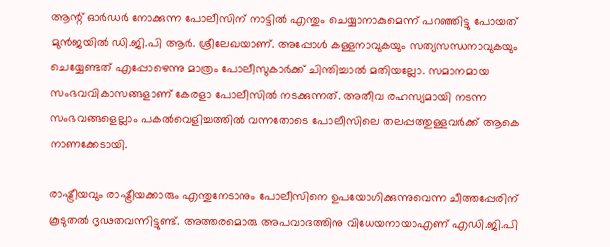ആന്റ് ഓര്‍ഡര്‍ നോക്കുന്ന പോലീസിന് നാട്ടില്‍ എന്തും ചെയ്യാനാകുമെന്ന് പറഞ്ഞിട്ടു പോയത് മുന്‍ജയില്‍ ഡി.ജി.പി ആര്‍. ശ്രീലേഖയാണ്. അപ്പോള്‍ കള്ളനാവുകയും സത്യസന്ധനാവുകയും ചെയ്യേണ്ടത് എപ്പോഴെന്നു മാത്രം പോലീസുകാര്‍ക്ക് ചിന്തിച്ചാല്‍ മതിയല്ലോ. സമാനമായ സംഭവവികാസങ്ങളാണ് കേരളാ പോലീസില്‍ നടക്കുന്നത്. അതീവ രഹസ്യമായി നടന്ന സംഭവങ്ങളെല്ലാം പകല്‍വെളിച്ചത്തില്‍ വന്നതോടെ പോലീസിലെ തലപ്പത്തുള്ളവര്‍ക്ക് ആകെ നാണക്കേടായി.

രാഷ്ട്രീയവും രാഷ്ട്രീയക്കാരും എന്തുനേടാനും പോലീസിനെ ഉപയോഗിക്കുന്നുവെന്ന ചീത്തപ്പേരിന് കൂടുതല്‍ ദൃഢതവന്നിട്ടുണ്ട്. അത്തരമൊരു അപവാദത്തിനു വിധേയനായാഎണ് എഡി.ജി.പി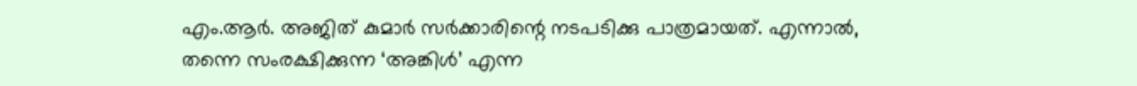എം.ആര്‍. അജിത് കുമാര്‍ സര്‍ക്കാരിന്റെ നടപടിക്കു പാത്രമായത്. എന്നാല്‍, തന്നെ സംരക്ഷിക്കുന്ന ‘അങ്കിള്‍’ എന്ന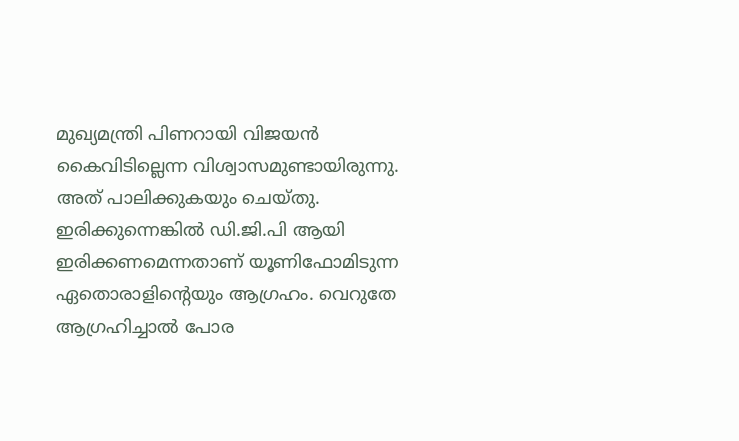മുഖ്യമന്ത്രി പിണറായി വിജയന്‍ കൈവിടില്ലെന്ന വിശ്വാസമുണ്ടായിരുന്നു. അത് പാലിക്കുകയും ചെയ്തു. ഇരിക്കുന്നെങ്കില്‍ ഡി.ജി.പി ആയി ഇരിക്കണമെന്നതാണ് യൂണിഫോമിടുന്ന ഏതൊരാളിന്റെയും ആഗ്രഹം. വെറുതേ ആഗ്രഹിച്ചാല്‍ പോര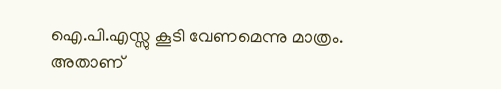ഐ.പി.എസ്സു കൂടി വേണമെന്നു മാത്രം. അതാണ്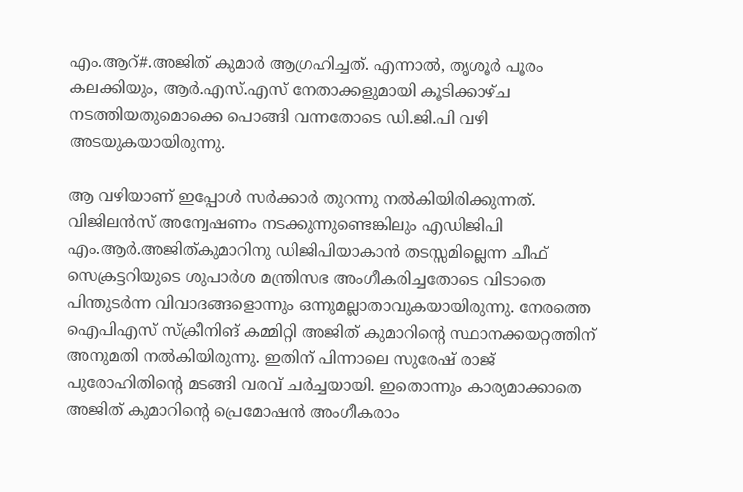എം.ആറ്#.അജിത് കുമാര്‍ ആഗ്രഹിച്ചത്. എന്നാല്‍, തൃശൂര്‍ പൂരം കലക്കിയും, ആര്‍.എസ്.എസ് നേതാക്കളുമായി കൂടിക്കാഴ്ച നടത്തിയതുമൊക്കെ പൊങ്ങി വന്നതോടെ ഡി.ജി.പി വഴി അടയുകയായിരുന്നു.

ആ വഴിയാണ് ഇപ്പോള്‍ സര്‍ക്കാര്‍ തുറന്നു നല്‍കിയിരിക്കുന്നത്. വിജിലന്‍സ് അന്വേഷണം നടക്കുന്നുണ്ടെങ്കിലും എഡിജിപി എം.ആര്‍.അജിത്കുമാറിനു ഡിജിപിയാകാന്‍ തടസ്സമില്ലെന്ന ചീഫ് സെക്രട്ടറിയുടെ ശുപാര്‍ശ മന്ത്രിസഭ അംഗീകരിച്ചതോടെ വിടാതെ പിന്തുടര്‍ന്ന വിവാദങ്ങളൊന്നും ഒന്നുമല്ലാതാവുകയായിരുന്നു. നേരത്തെ ഐപിഎസ് സ്‌ക്രീനിങ് കമ്മിറ്റി അജിത് കുമാറിന്റെ സ്ഥാനക്കയറ്റത്തിന് അനുമതി നല്‍കിയിരുന്നു. ഇതിന് പിന്നാലെ സുരേഷ് രാജ് പുരോഹിതിന്റെ മടങ്ങി വരവ് ചര്‍ച്ചയായി. ഇതൊന്നും കാര്യമാക്കാതെ അജിത് കുമാറിന്റെ പ്രെമോഷന്‍ അംഗീകരാം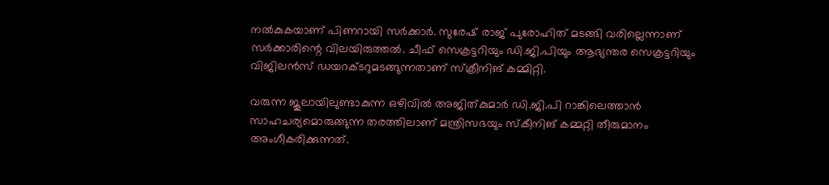നല്‍കുകയാണ് പിണറായി സര്‍ക്കാര്‍. സുരേഷ് രാജ് പുരോഹിത് മടങ്ങി വരില്ലെന്നാണ് സര്‍ക്കാരിന്റെ വിലയിരുത്തല്‍. ചീഫ് സെക്രട്ടറിയും ഡി.ജി.പിയും ആഭ്യന്തര സെക്രട്ടറിയും വിജിലന്‍സ് ഡയറക്ടറുമടങ്ങുന്നതാണ് സ്‌ക്രീനിങ് കമ്മിറ്റി.

വരുന്ന ജൂലായിലുണ്ടാകുന്ന ഒഴിവില്‍ അജിത്കുമാര്‍ ഡി.ജി.പി റാങ്കിലെത്താന്‍ സാഹചര്യമൊരുങ്ങുന്ന തരത്തിലാണ് മന്ത്രിസഭയും സ്‌കീനിങ് കമ്മറ്റി തീരുമാനം അംഗീകരിക്കുന്നത്.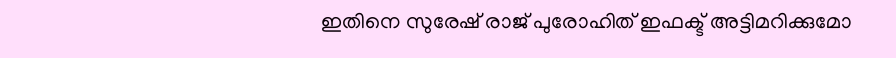ഇതിനെ സുരേഷ് രാജ് പുരോഹിത് ഇഫക്ട് അട്ടിമറിക്കുമോ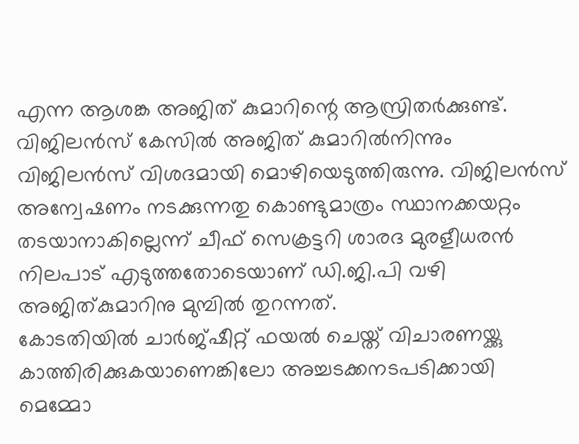എന്ന ആശങ്ക അജിത് കുമാറിന്റെ ആസ്രിതര്‍ക്കുണ്ട്. വിജിലന്‍സ് കേസില്‍ അജിത് കുമാറില്‍നിന്നും വിജിലന്‍സ് വിശദമായി മൊഴിയെടുത്തിരുന്നു. വിജിലന്‍സ് അന്വേഷണം നടക്കുന്നതു കൊണ്ടുമാത്രം സ്ഥാനക്കയറ്റം തടയാനാകില്ലെന്ന് ചീഫ് സെക്രട്ടറി ശാരദ മുരളീധരന്‍ നിലപാട് എടുത്തതോടെയാണ് ഡി.ജി.പി വഴി അജിത്കുമാറിനു മുമ്പില്‍ തുറന്നത്.
കോടതിയില്‍ ചാര്‍ജ്ഷീറ്റ് ഫയല്‍ ചെയ്ത് വിചാരണയ്ക്കു കാത്തിരിക്കുകയാണെങ്കിലോ അച്ചടക്കനടപടിക്കായി മെമ്മോ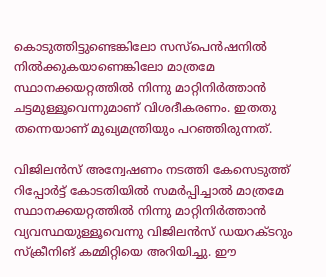കൊടുത്തിട്ടുണ്ടെങ്കിലോ സസ്പെന്‍ഷനില്‍ നില്‍ക്കുകയാണെങ്കിലോ മാത്രമേ സ്ഥാനക്കയറ്റത്തില്‍ നിന്നു മാറ്റിനിര്‍ത്താന്‍ ചട്ടമുള്ളൂവെന്നുമാണ് വിശദീകരണം. ഇതതു തന്നെയാണ് മുഖ്യമന്ത്രിയും പറഞ്ഞിരുന്നത്.

വിജിലന്‍സ് അന്വേഷണം നടത്തി കേസെടുത്ത് റിപ്പോര്‍ട്ട് കോടതിയില്‍ സമര്‍പ്പിച്ചാല്‍ മാത്രമേ സ്ഥാനക്കയറ്റത്തില്‍ നിന്നു മാറ്റിനിര്‍ത്താന്‍ വ്യവസ്ഥയുള്ളൂവെന്നു വിജിലന്‍സ് ഡയറക്ടറും സ്‌ക്രീനിങ് കമ്മിറ്റിയെ അറിയിച്ചു. ഈ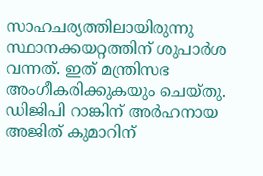സാഹചര്യത്തിലായിരുന്നു സ്ഥാനക്കയറ്റത്തിന് ശുപാര്‍ശ വന്നത്. ഇത് മന്ത്രിസഭ അംഗീകരിക്കുകയും ചെയ്തു. ഡിജിപി റാങ്കിന് അര്‍ഹനായ അജിത് കുമാറിന്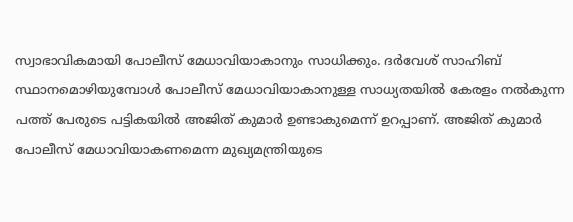സ്വാഭാവികമായി പോലീസ് മേധാവിയാകാനും സാധിക്കും. ദര്‍വേശ് സാഹിബ് സ്ഥാനമൊഴിയുമ്പോള്‍ പോലീസ് മേധാവിയാകാനുള്ള സാധ്യതയില്‍ കേരളം നല്‍കുന്ന പത്ത് പേരുടെ പട്ടികയില്‍ അജിത് കുമാര്‍ ഉണ്ടാകുമെന്ന് ഉറപ്പാണ്. അജിത് കുമാര്‍ പോലീസ് മേധാവിയാകണമെന്ന മുഖ്യമന്ത്രിയുടെ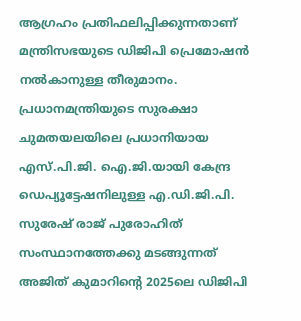ആഗ്രഹം പ്രതിഫലിപ്പിക്കുന്നതാണ് മന്ത്രിസഭയുടെ ഡിജിപി പ്രെമോഷന്‍ നല്‍കാനുള്ള തീരുമാനം. പ്രധാനമന്ത്രിയുടെ സുരക്ഷാ ചുമതയലയിലെ പ്രധാനിയായ എസ്.പി.ജി. ഐ.ജി.യായി കേന്ദ്ര ഡെപ്യൂട്ടേഷനിലുള്ള എ.ഡി.ജി.പി. സുരേഷ് രാജ് പുരോഹിത് സംസ്ഥാനത്തേക്കു മടങ്ങുന്നത് അജിത് കുമാറിന്റെ 2025ലെ ഡിജിപി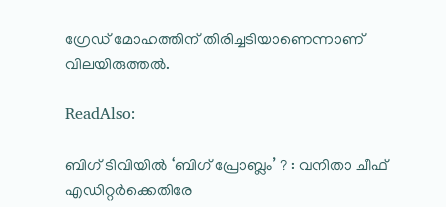ഗ്രേഡ് മോഹത്തിന് തിരിച്ചടിയാണെന്നാണ് വിലയിരുത്തല്‍.

ReadAlso:

ബിഗ് ടിവിയില്‍ ‘ബിഗ് പ്രോബ്ലം’ ? : വനിതാ ചീഫ് എഡിറ്റര്‍ക്കെതിരേ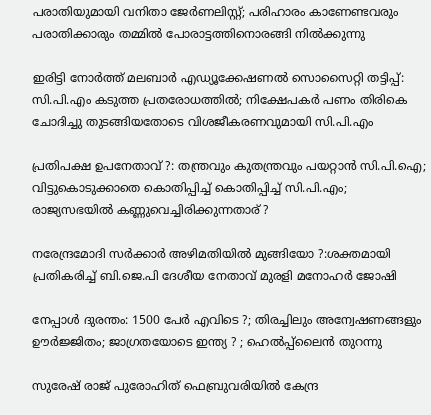പരാതിയുമായി വനിതാ ജേര്‍ണലിസ്റ്റ്; പരിഹാരം കാണേണ്ടവരും പരാതിക്കാരും തമ്മില്‍ പോരാട്ടത്തിനൊരങ്ങി നില്‍ക്കുന്നു

ഇരിട്ടി നോര്‍ത്ത് മലബാര്‍ എഡ്യൂക്കേഷണല്‍ സൊസൈറ്റി തട്ടിപ്പ്: സി.പി.എം കടുത്ത പ്രതരോധത്തില്‍; നിക്ഷേപകര്‍ പണം തിരികെ ചോദിച്ചു തുടങ്ങിയതോടെ വിശജീകരണവുമായി സി.പി.എം

പ്രതിപക്ഷ ഉപനേതാവ് ?: തന്ത്രവും കുതന്ത്രവും പയറ്റാന്‍ സി.പി.ഐ; വിട്ടുകൊടുക്കാതെ കൊതിപ്പിച്ച് കൊതിപ്പിച്ച് സി.പി.എം; രാജ്യസഭയില്‍ കണ്ണുവെച്ചിരിക്കുന്നതാര് ?

നരേന്ദ്രമോദി സര്‍ക്കാര്‍ അഴിമതിയില്‍ മുങ്ങിയോ ?:ശക്തമായി പ്രതികരിച്ച് ബി.ജെ.പി ദേശീയ നേതാവ് മുരളി മനോഹര്‍ ജോഷി

നേപ്പാള്‍ ദുരന്തം: 1500 പേര്‍ എവിടെ ?; തിരച്ചിലും അന്വേഷണങ്ങളും ഊര്‍ജ്ജിതം; ജാഗ്രതയോടെ ഇന്ത്യ ? ; ഹെല്‍പ്പ്‌ലൈന്‍ തുറന്നു

സുരേഷ് രാജ് പുരോഹിത് ഫെബ്രുവരിയില്‍ കേന്ദ്ര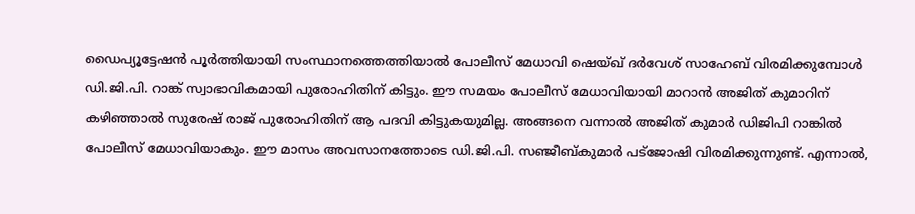ഡൈപ്യൂട്ടേഷന്‍ പൂര്‍ത്തിയായി സംസ്ഥാനത്തെത്തിയാല്‍ പോലീസ് മേധാവി ഷെയ്ഖ് ദര്‍വേശ് സാഹേബ് വിരമിക്കുമ്പോള്‍ ഡി.ജി.പി. റാങ്ക് സ്വാഭാവികമായി പുരോഹിതിന് കിട്ടും. ഈ സമയം പോലീസ് മേധാവിയായി മാറാന്‍ അജിത് കുമാറിന് കഴിഞ്ഞാല്‍ സുരേഷ് രാജ് പുരോഹിതിന് ആ പദവി കിട്ടുകയുമില്ല. അങ്ങനെ വന്നാല്‍ അജിത് കുമാര്‍ ഡിജിപി റാങ്കില്‍ പോലീസ് മേധാവിയാകും. ഈ മാസം അവസാനത്തോടെ ഡി.ജി.പി. സഞ്ജീബ്കുമാര്‍ പട്ജോഷി വിരമിക്കുന്നുണ്ട്. എന്നാല്‍,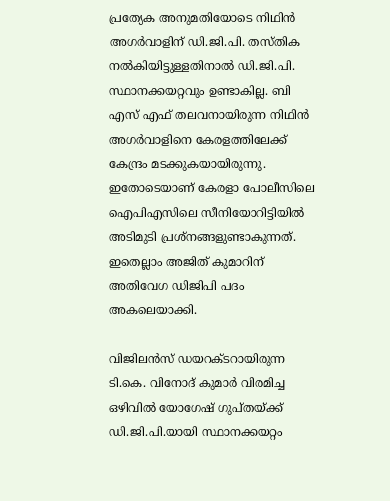പ്രത്യേക അനുമതിയോടെ നിഥിന്‍ അഗര്‍വാളിന് ഡി.ജി.പി. തസ്തിക നല്‍കിയിട്ടുള്ളതിനാല്‍ ഡി.ജി.പി. സ്ഥാനക്കയറ്റവും ഉണ്ടാകില്ല. ബി എസ് എഫ് തലവനായിരുന്ന നിഥിന്‍ അഗര്‍വാളിനെ കേരളത്തിലേക്ക് കേന്ദ്രം മടക്കുകയായിരുന്നു. ഇതോടെയാണ് കേരളാ പോലീസിലെ ഐപിഎസിലെ സീനിയോറിട്ടിയില്‍ അടിമുടി പ്രശ്‌നങ്ങളുണ്ടാകുന്നത്. ഇതെല്ലാം അജിത് കുമാറിന് അതിവേഗ ഡിജിപി പദം അകലെയാക്കി.

വിജിലന്‍സ് ഡയറക്ടറായിരുന്ന ടി.കെ. വിനോദ് കുമാര്‍ വിരമിച്ച ഒഴിവില്‍ യോഗേഷ് ഗുപ്തയ്ക്ക് ഡി.ജി.പി.യായി സ്ഥാനക്കയറ്റം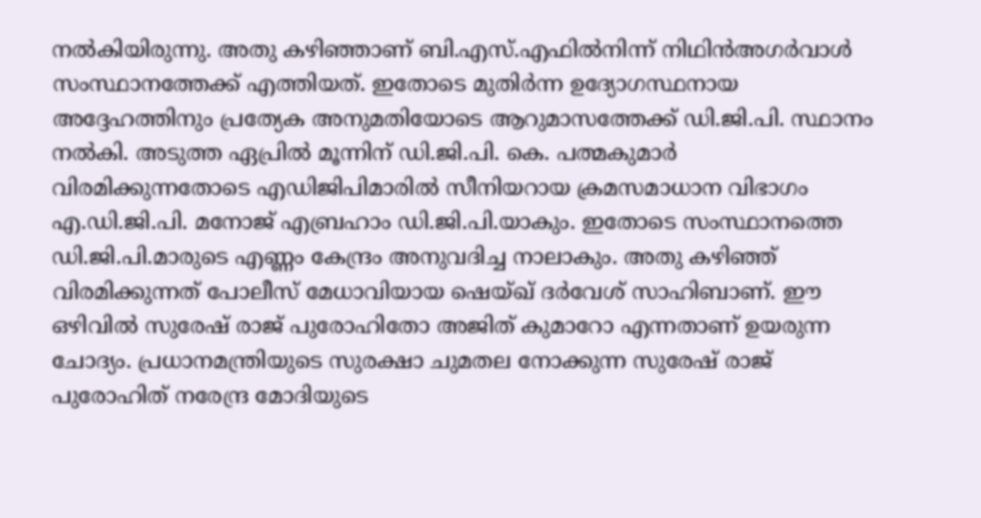നല്‍കിയിരുന്നു. അതു കഴിഞ്ഞാണ് ബി.എസ്.എഫില്‍നിന്ന് നിഥിന്‍അഗര്‍വാള്‍ സംസ്ഥാനത്തേക്ക് എത്തിയത്. ഇതോടെ മുതിര്‍ന്ന ഉദ്യോഗസ്ഥനായ അദ്ദേഹത്തിനും പ്രത്യേക അനുമതിയോടെ ആറുമാസത്തേക്ക് ഡി.ജി.പി. സ്ഥാനം നല്‍കി. അടുത്ത ഏപ്രില്‍ മൂന്നിന് ഡി.ജി.പി. കെ. പത്മകുമാര്‍ വിരമിക്കുന്നതോടെ എഡിജിപിമാരില്‍ സീനിയറായ ക്രമസമാധാന വിഭാഗം എ.ഡി.ജി.പി. മനോജ് എബ്രഹാം ഡി.ജി.പി.യാകും. ഇതോടെ സംസ്ഥാനത്തെ ഡി.ജി.പി.മാരുടെ എണ്ണം കേന്ദ്രം അനുവദിച്ച നാലാകും. അതു കഴിഞ്ഞ് വിരമിക്കുന്നത് പോലീസ് മേധാവിയായ ഷെയ്ഖ് ദര്‍വേശ് സാഹിബാണ്. ഈ ഒഴിവില്‍ സുരേഷ് രാജ് പുരോഹിതോ അജിത് കുമാറോ എന്നതാണ് ഉയരുന്ന ചോദ്യം. പ്രധാനമന്ത്രിയുടെ സുരക്ഷാ ചുമതല നോക്കുന്ന സുരേഷ് രാജ് പുരോഹിത് നരേന്ദ്ര മോദിയുടെ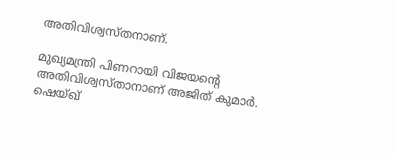അതിവിശ്വസ്തനാണ്.

മുഖ്യമന്ത്രി പിണറായി വിജയന്റെ അതിവിശ്വസ്താനാണ് അജിത് കുമാര്‍. ഷെയ്ഖ്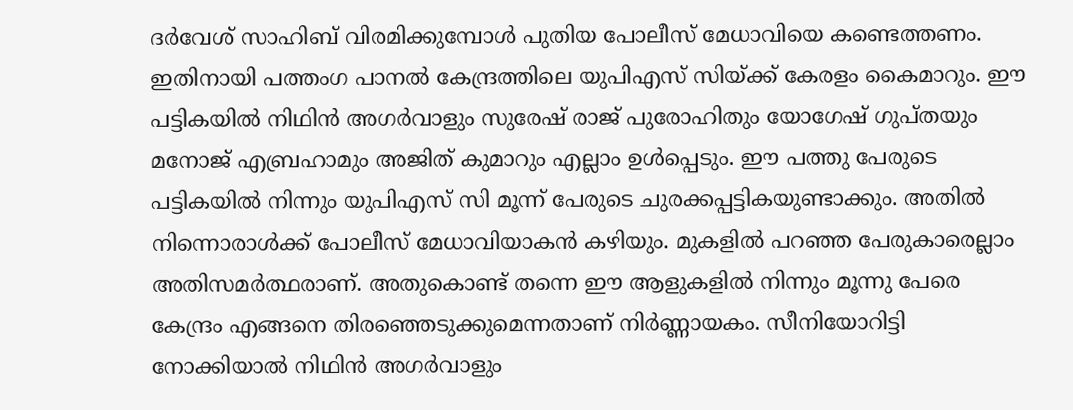ദര്‍വേശ് സാഹിബ് വിരമിക്കുമ്പോള്‍ പുതിയ പോലീസ് മേധാവിയെ കണ്ടെത്തണം. ഇതിനായി പത്തംഗ പാനല്‍ കേന്ദ്രത്തിലെ യുപിഎസ് സിയ്ക്ക് കേരളം കൈമാറും. ഈ പട്ടികയില്‍ നിഥിന്‍ അഗര്‍വാളും സുരേഷ് രാജ് പുരോഹിതും യോഗേഷ് ഗുപ്തയും മനോജ് എബ്രഹാമും അജിത് കുമാറും എല്ലാം ഉള്‍പ്പെടും. ഈ പത്തു പേരുടെ പട്ടികയില്‍ നിന്നും യുപിഎസ് സി മൂന്ന് പേരുടെ ചുരക്കപ്പട്ടികയുണ്ടാക്കും. അതില്‍ നിന്നൊരാള്‍ക്ക് പോലീസ് മേധാവിയാകന്‍ കഴിയും. മുകളില്‍ പറഞ്ഞ പേരുകാരെല്ലാം അതിസമര്‍ത്ഥരാണ്. അതുകൊണ്ട് തന്നെ ഈ ആളുകളില്‍ നിന്നും മൂന്നു പേരെ കേന്ദ്രം എങ്ങനെ തിരഞ്ഞെടുക്കുമെന്നതാണ് നിര്‍ണ്ണായകം. സീനിയോറിട്ടി നോക്കിയാല്‍ നിഥിന്‍ അഗര്‍വാളും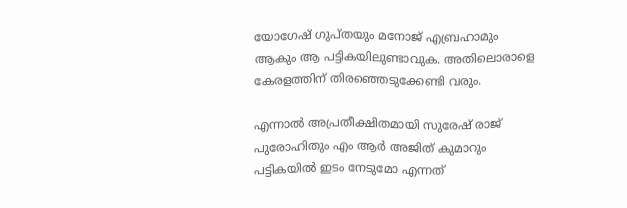യോഗേഷ് ഗുപ്തയും മനോജ് എബ്രഹാമും ആകും ആ പട്ടികയിലുണ്ടാവുക. അതിലൊരാളെ കേരളത്തിന് തിരഞ്ഞെടുക്കേണ്ടി വരും.

എന്നാല്‍ അപ്രതീക്ഷിതമായി സുരേഷ് രാജ് പുരോഹിതും എം ആര്‍ അജിത് കുമാറും പട്ടികയില്‍ ഇടം നേടുമോ എന്നത്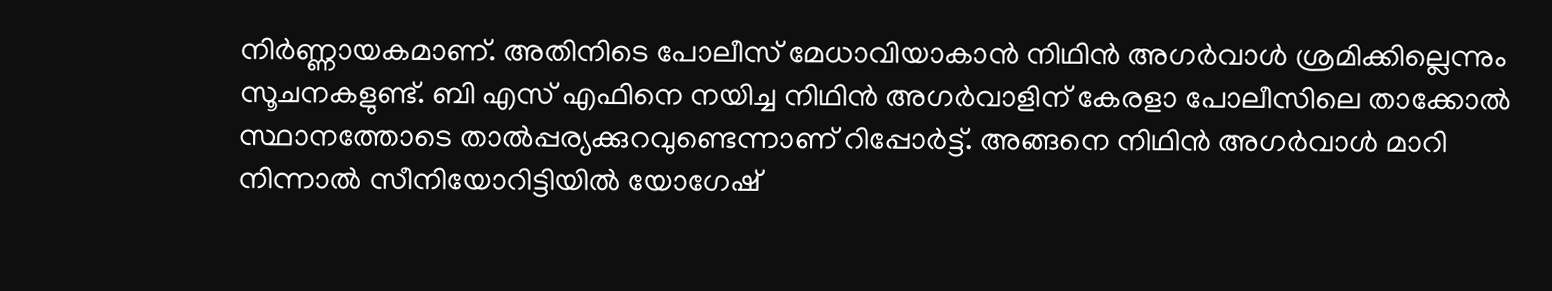നിര്‍ണ്ണായകമാണ്. അതിനിടെ പോലീസ് മേധാവിയാകാന്‍ നിഥിന്‍ അഗര്‍വാള്‍ ശ്രമിക്കില്ലെന്നും സൂചനകളുണ്ട്. ബി എസ് എഫിനെ നയിച്ച നിഥിന്‍ അഗര്‍വാളിന് കേരളാ പോലീസിലെ താക്കോല്‍ സ്ഥാനത്തോടെ താല്‍പ്പര്യക്കുറവുണ്ടെന്നാണ് റിപ്പോര്‍ട്ട്. അങ്ങനെ നിഥിന്‍ അഗര്‍വാള്‍ മാറി നിന്നാല്‍ സീനിയോറിട്ടിയില്‍ യോഗേഷ്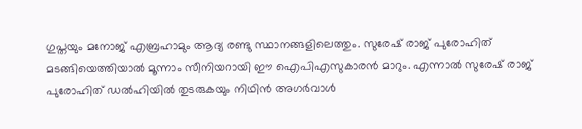ഗുപ്തയും മനോജ് എബ്രഹാമും ആദ്യ രണ്ടു സ്ഥാനങ്ങളിലെത്തും. സുരേഷ് രാജ് പുരോഹിത് മടങ്ങിയെത്തിയാല്‍ മൂന്നാം സീനിയറായി ഈ ഐപിഎസുകാരന്‍ മാറും. എന്നാല്‍ സുരേഷ് രാജ് പുരോഹിത് ഡല്‍ഹിയില്‍ തുടരുകയും നിഥിന്‍ അഗര്‍വാള്‍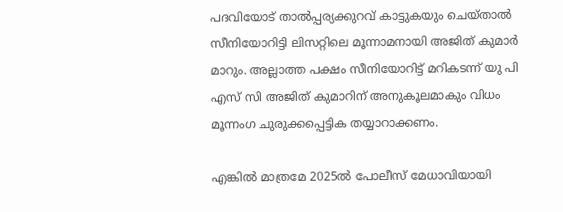പദവിയോട് താല്‍പ്പര്യക്കുറവ് കാട്ടുകയും ചെയ്താല്‍ സീനിയോറിട്ടി ലിസറ്റിലെ മൂന്നാമനായി അജിത് കുമാര്‍ മാറും. അല്ലാത്ത പക്ഷം സീനിയോറിട്ട് മറികടന്ന് യു പി എസ് സി അജിത് കുമാറിന് അനുകൂലമാകും വിധം മൂന്നംഗ ചുരുക്കപ്പെട്ടിക തയ്യാറാക്കണം.

എങ്കില്‍ മാത്രമേ 2025ല്‍ പോലീസ് മേധാവിയായി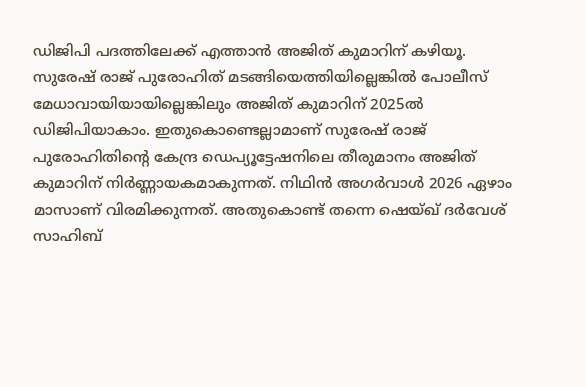ഡിജിപി പദത്തിലേക്ക് എത്താന്‍ അജിത് കുമാറിന് കഴിയൂ. സുരേഷ് രാജ് പുരോഹിത് മടങ്ങിയെത്തിയില്ലെങ്കില്‍ പോലീസ് മേധാവായിയായില്ലെങ്കിലും അജിത് കുമാറിന് 2025ല്‍ ഡിജിപിയാകാം. ഇതുകൊണ്ടെല്ലാമാണ് സുരേഷ് രാജ് പുരോഹിതിന്റെ കേന്ദ്ര ഡെപ്യൂട്ടേഷനിലെ തീരുമാനം അജിത് കുമാറിന് നിര്‍ണ്ണായകമാകുന്നത്. നിഥിന്‍ അഗര്‍വാള്‍ 2026 ഏഴാം മാസാണ് വിരമിക്കുന്നത്. അതുകൊണ്ട് തന്നെ ഷെയ്ഖ് ദര്‍വേശ് സാഹിബ്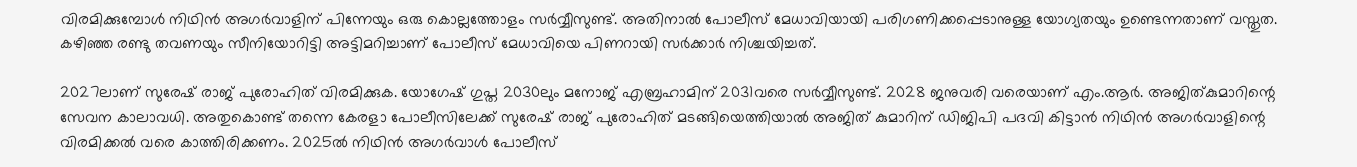വിരമിക്കുമ്പോള്‍ നിഥിന്‍ അഗര്‍വാളിന് പിന്നേയും ഒരു കൊല്ലത്തോളം സര്‍വ്വീസുണ്ട്. അതിനാല്‍ പോലീസ് മേധാവിയായി പരിഗണിക്കപ്പെടാനുള്ള യോഗ്യതയും ഉണ്ടെന്നതാണ് വസ്തുത. കഴിഞ്ഞ രണ്ടു തവണയും സീനിയോറിട്ടി അട്ടിമറിച്ചാണ് പോലീസ് മേധാവിയെ പിണറായി സര്‍ക്കാര്‍ നിശ്ചയിച്ചത്.

2027ലാണ് സുരേഷ് രാജ് പുരോഹിത് വിരമിക്കുക. യോഗേഷ് ഗുപ്ത 2030ലും മനോജ് എബ്രഹാമിന് 2031വരെ സര്‍വ്വീസുണ്ട്. 2028 ജനുവരി വരെയാണ് എം.ആര്‍. അജിത്കുമാറിന്റെ സേവന കാലാവധി. അതുകൊണ്ട് തന്നെ കേരളാ പോലീസിലേക്ക് സുരേഷ് രാജ് പുരോഹിത് മടങ്ങിയെത്തിയാല്‍ അജിത് കുമാറിന് ഡിജിപി പദവി കിട്ടാന്‍ നിഥിന്‍ അഗര്‍വാളിന്റെ വിരമിക്കല്‍ വരെ കാത്തിരിക്കണം. 2025ല്‍ നിഥിന്‍ അഗര്‍വാള്‍ പോലീസ്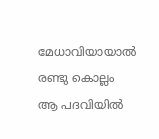മേധാവിയായാല്‍ രണ്ടു കൊല്ലം ആ പദവിയില്‍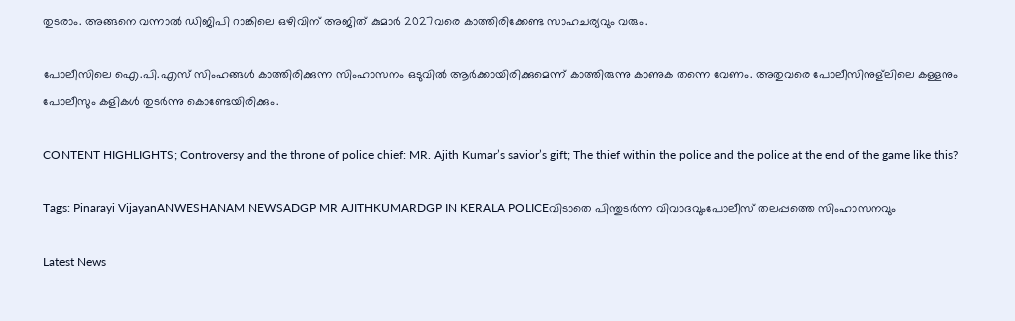തുടരാം. അങ്ങനെ വന്നാല്‍ ഡിജിപി റാങ്കിലെ ഒഴിവിന് അജിത് കുമാര്‍ 2027വരെ കാത്തിരിക്കേണ്ട സാഹചര്യവും വരും.

പോലീസിലെ ഐ.പി.എസ് സിംഹങ്ങള്‍ കാത്തിരിക്കുന്ന സിംഹാസനം ഒടുവില്‍ ആര്‍ക്കായിരിക്കുമെന്ന് കാത്തിരുന്നു കാണുക തന്നെ വേണം. അതുവരെ പോലീസിനുള്‌ലിലെ കള്ളനും പോലീസും കളികള്‍ തുടര്‍ന്നു കൊണ്ടേയിരിക്കും.

CONTENT HIGHLIGHTS; Controversy and the throne of police chief: MR. Ajith Kumar’s savior’s gift; The thief within the police and the police at the end of the game like this?

Tags: Pinarayi VijayanANWESHANAM NEWSADGP MR AJITHKUMARDGP IN KERALA POLICEവിടാതെ പിന്തുടര്‍ന്ന വിവാദവുംപോലീസ് തലപ്പത്തെ സിംഹാസനവും

Latest News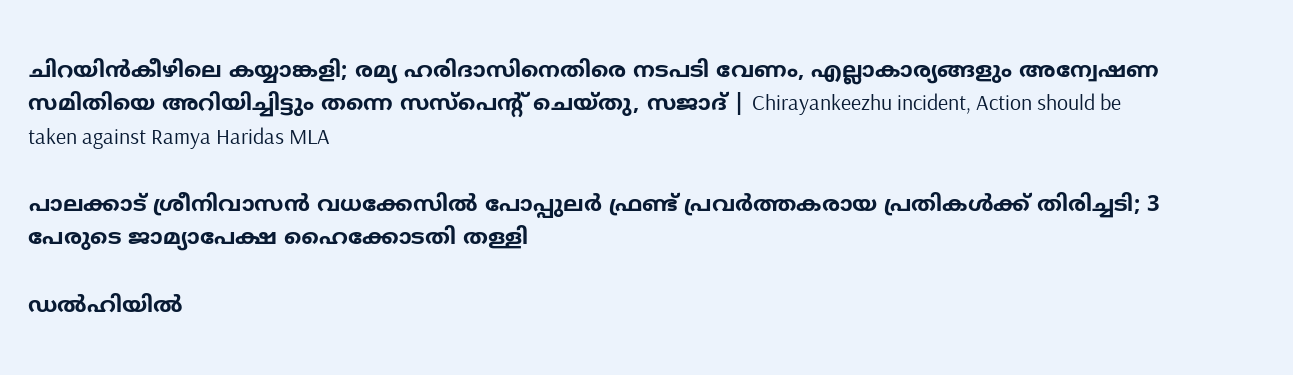ചിറയിൻകീഴിലെ കയ്യാങ്കളി; രമ്യ ഹരിദാസിനെതിരെ നടപടി വേണം, എല്ലാകാര്യങ്ങളും അന്വേഷണ സമിതിയെ അറിയിച്ചിട്ടും തന്നെ സസ്പെന്റ് ചെയ്തു, സജാദ് | Chirayankeezhu incident, Action should be taken against Ramya Haridas MLA

പാലക്കാട് ശ്രീനിവാസൻ വധക്കേസിൽ പോപ്പുലർ ഫ്രണ്ട് പ്രവർത്തകരായ പ്രതികൾക്ക് തിരിച്ചടി; 3 പേരുടെ ജാമ്യാപേക്ഷ ഹൈക്കോടതി തള്ളി

ഡൽഹിയിൽ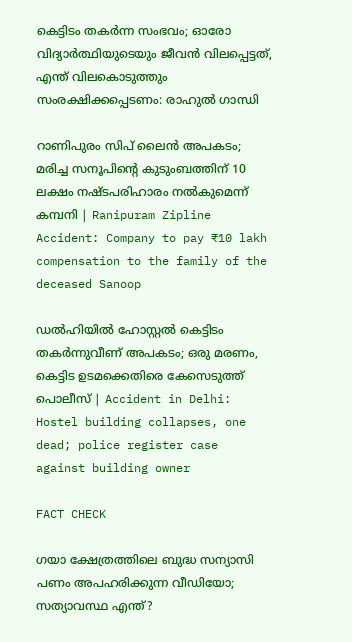കെട്ടിടം തകർന്ന സംഭവം; ഓരോ വിദ്യാർത്ഥിയുടെയും ജീവൻ വിലപ്പെട്ടത്, എന്ത് വിലകൊടുത്തും സംരക്ഷിക്കപ്പെടണം: രാഹുൽ ഗാന്ധി

റാണിപുരം സിപ് ലൈൻ അപകടം; മരിച്ച സനൂപിന്റെ കുടുംബത്തിന് 10 ലക്ഷം നഷ്ടപരിഹാരം നൽകുമെന്ന് കമ്പനി | Ranipuram Zipline Accident: Company to pay ₹10 lakh compensation to the family of the deceased Sanoop

ഡൽഹിയിൽ ഹോസ്റ്റൽ കെട്ടിടം തകർന്നുവീണ് അപകടം; ഒരു മരണം, കെട്ടിട ഉടമക്കെതിരെ കേസെടുത്ത് പൊലീസ് | Accident in Delhi: Hostel building collapses, one dead; police register case against building owner

FACT CHECK

ഗയാ ക്ഷേത്രത്തിലെ ബുദ്ധ സന്യാസി പണം അപഹരിക്കുന്ന വീഡിയോ; സത്യാവസ്ഥ എന്ത്?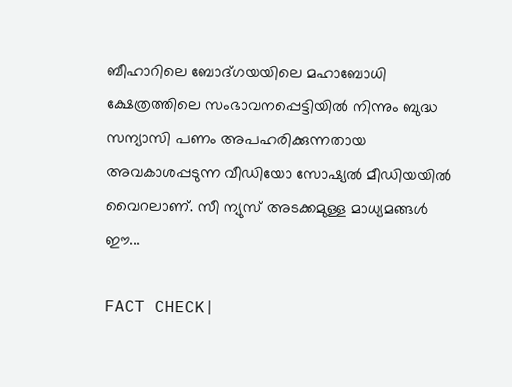ബീഹാറിലെ ബോദ്ഗയയിലെ മഹാബോധി ക്ഷേത്രത്തിലെ സംഭാവനപ്പെട്ടിയില്‍ നിന്നും ബുദ്ധ സന്യാസി പണം അപഹരിക്കുന്നതായ അവകാശപ്പടുന്ന വീഡിയോ സോഷ്യല്‍ മീഡിയയില്‍ വൈറലാണ്. സീ ന്യുസ് അടക്കമുള്ള മാധ്യമങ്ങള്‍ ഈ...

FACT CHECK|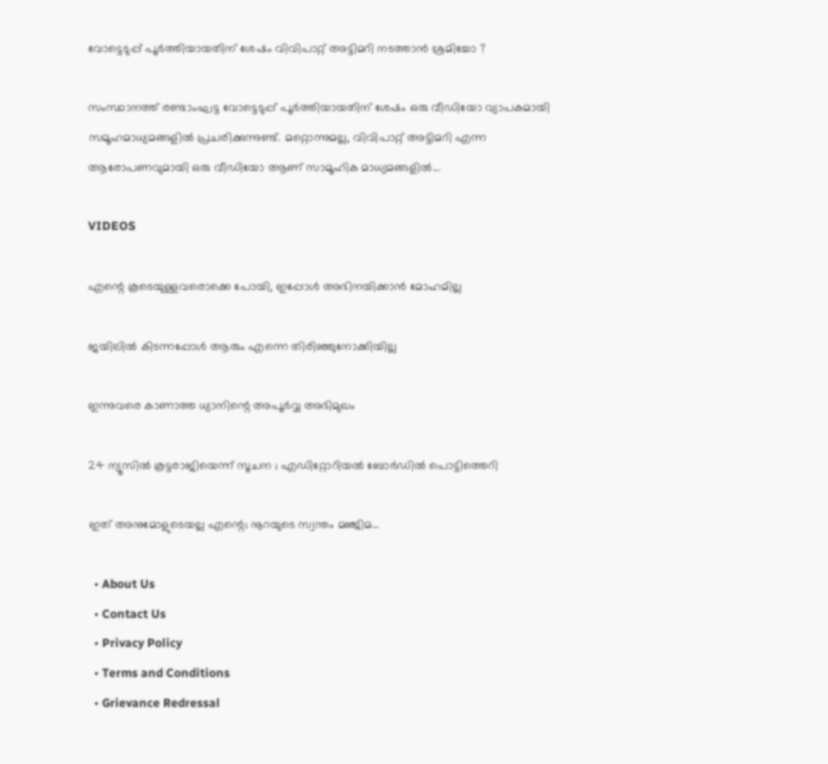വോട്ടെടുപ്പ് പൂർത്തിയായതിന് ശേഷം വിവിപാറ്റ് അട്ടിമറി നടത്താൻ ശ്രമിച്ചോ ?

സംസ്ഥാനത്ത് രണ്ടാംഘട്ട വോട്ടെടുപ്പ് പൂർത്തിയായതിന് ശേഷം ഒരു വീഡിയോ വ്യാപകമായി സമൂഹമാധ്യമങ്ങളിൽ പ്രചരിക്കുന്നുണ്ട്. മറ്റൊന്നുമല്ല, വിവിപാറ്റ് അട്ടിമറി എന്ന ആരോപണവുമായി ഒരു വീഡിയോ ആണ് സാമൂഹിക മാധ്യമങ്ങളിൽ...

VIDEOS

എന്റെ കൂടെയുള്ളവരൊക്കെ പോയി, ഇപ്പോൾ അഭിനയിക്കാൻ മോഹമില്ല

ജയിലിൽ കിടന്നപ്പോൾ ആരും എന്നെ തിരിഞ്ഞുനോക്കിയില്ല

ഇന്നുവരെ കാണാത്ത ധ്യാനിന്റെ അപൂർവ്വ അഭിമുഖം

24 ന്യൂസിൽ കൂ‌ട്ടരാജിയെന്ന് സൂചന ; എഡിറ്റോറിയൽ ബോ‍ർഡിൽ പൊട്ടിത്തെറി

ഇത് അനുമോളുടെയല്ല എന്റെ; നൂറയുടെ സ്വന്തം മഞ്ജിമ…

  • About Us
  • Contact Us
  • Privacy Policy
  • Terms and Conditions
  • Grievance Redressal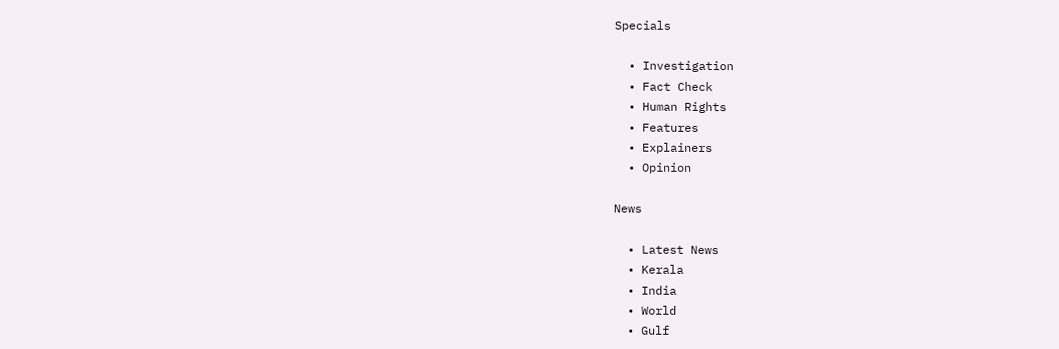Specials

  • Investigation
  • Fact Check
  • Human Rights
  • Features
  • Explainers
  • Opinion

News

  • Latest News
  • Kerala
  • India
  • World
  • Gulf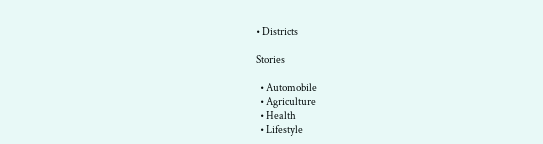• Districts

Stories

  • Automobile
  • Agriculture
  • Health
  • Lifestyle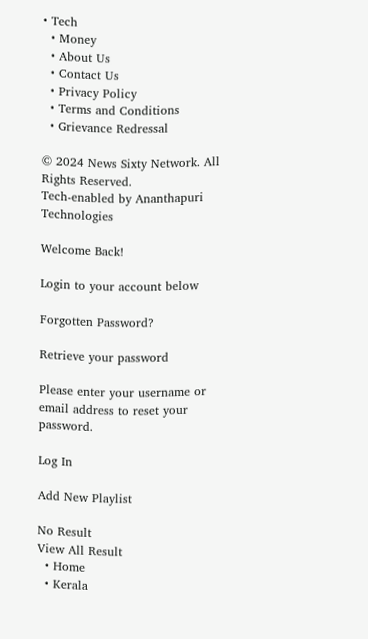• Tech
  • Money
  • About Us
  • Contact Us
  • Privacy Policy
  • Terms and Conditions
  • Grievance Redressal

© 2024 News Sixty Network. All Rights Reserved.
Tech-enabled by Ananthapuri Technologies

Welcome Back!

Login to your account below

Forgotten Password?

Retrieve your password

Please enter your username or email address to reset your password.

Log In

Add New Playlist

No Result
View All Result
  • Home
  • Kerala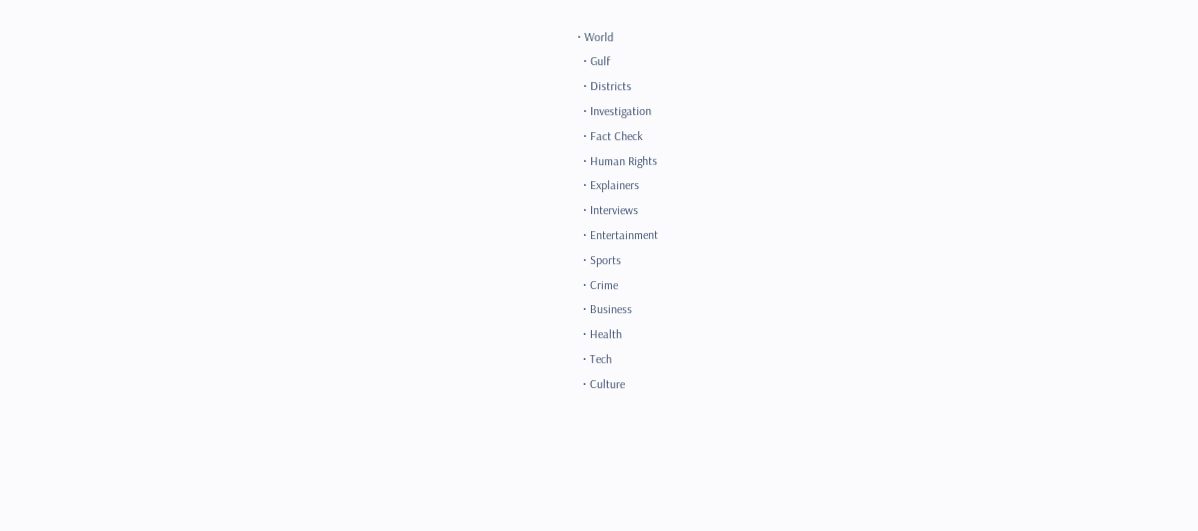• World
  • Gulf
  • Districts
  • Investigation
  • Fact Check
  • Human Rights
  • Explainers
  • Interviews
  • Entertainment
  • Sports
  • Crime
  • Business
  • Health
  • Tech
  • Culture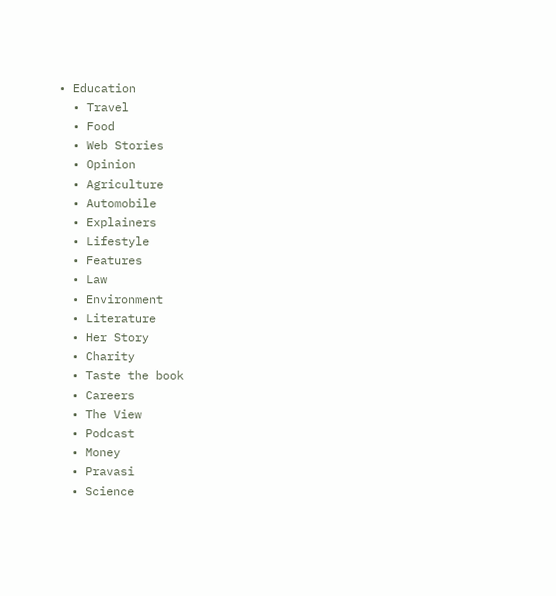• Education
  • Travel
  • Food
  • Web Stories
  • Opinion
  • Agriculture
  • Automobile
  • Explainers
  • Lifestyle
  • Features
  • Law
  • Environment
  • Literature
  • Her Story
  • Charity
  • Taste the book
  • Careers
  • The View
  • Podcast
  • Money
  • Pravasi
  • Science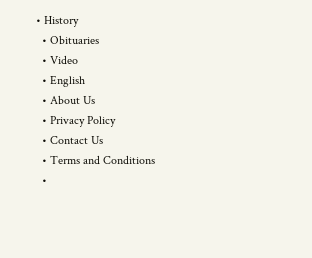• History
  • Obituaries
  • Video
  • English
  • About Us
  • Privacy Policy
  • Contact Us
  • Terms and Conditions
  •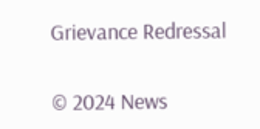Grievance Redressal

© 2024 News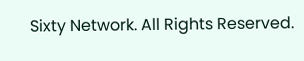Sixty Network. All Rights Reserved.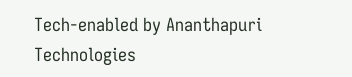Tech-enabled by Ananthapuri Technologies